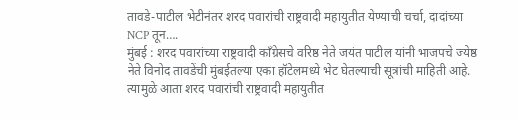तावडे-पाटील भेटीनंतर शरद पवारांची राष्ट्रवादी महायुतीत येण्याची चर्चा, दादांच्या NCP तून….
मुंबई : शरद पवारांच्या राष्ट्रवादी काँग्रेसचे वरिष्ठ नेते जयंत पाटील यांनी भाजपचे ज्येष्ठ नेते विनोद तावडेंची मुंबईतल्या एका हॉटेलमध्ये भेट घेतल्याची सूत्रांची माहिती आहे. त्यामुळे आता शरद पवारांची राष्ट्रवादी महायुतीत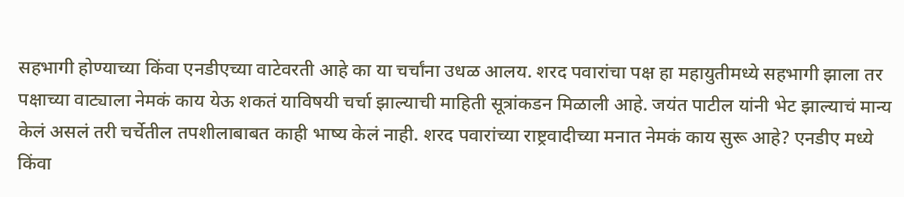सहभागी होण्याच्या किंवा एनडीएच्या वाटेवरती आहे का या चर्चांना उधळ आलय. शरद पवारांचा पक्ष हा महायुतीमध्ये सहभागी झाला तर पक्षाच्या वाट्याला नेमकं काय येऊ शकतं याविषयी चर्चा झाल्याची माहिती सूत्रांकडन मिळाली आहे. जयंत पाटील यांनी भेट झाल्याचं मान्य केलं असलं तरी चर्चेतील तपशीलाबाबत काही भाष्य केलं नाही. शरद पवारांच्या राष्ट्रवादीच्या मनात नेमकं काय सुरू आहे? एनडीए मध्ये किंवा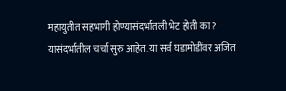महायुतीत सहभागी होण्यासंदर्भातली भेट होती का? यासंदर्भातील चर्चा सुरु आहेत. या सर्व घडामोडींवर अजित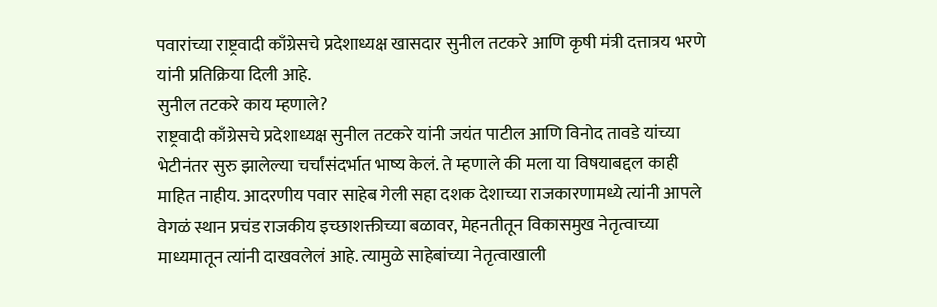पवारांच्या राष्ट्रवादी काँग्रेसचे प्रदेशाध्यक्ष खासदार सुनील तटकरे आणि कृषी मंत्री दत्तात्रय भरणे यांनी प्रतिक्रिया दिली आहे.
सुनील तटकरे काय म्हणाले?
राष्ट्रवादी काँग्रेसचे प्रदेशाध्यक्ष सुनील तटकरे यांनी जयंत पाटील आणि विनोद तावडे यांच्या भेटीनंतर सुरु झालेल्या चर्चांसंदर्भात भाष्य केलं. ते म्हणाले की मला या विषयाबद्दल काही माहित नाहीय. आदरणीय पवार साहेब गेली सहा दशक देशाच्या राजकारणामध्ये त्यांनी आपले वेगळं स्थान प्रचंड राजकीय इच्छाशक्तीच्या बळावर, मेहनतीतून विकासमुख नेतृत्वाच्या माध्यमातून त्यांनी दाखवलेलं आहे. त्यामुळे साहेबांच्या नेतृत्वाखाली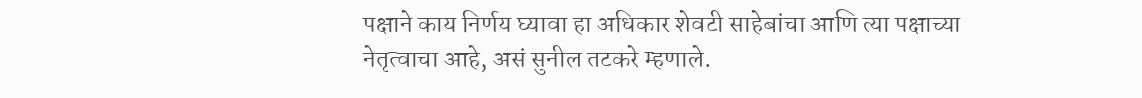पक्षाने काय निर्णय घ्यावा हा अधिकार शेवटी साहेबांचा आणि त्या पक्षाच्या नेतृत्वाचा आहे, असं सुनील तटकरे म्हणाले.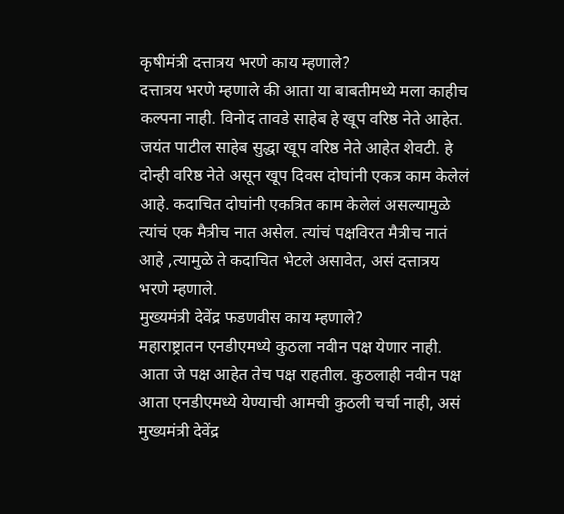कृषीमंत्री दत्तात्रय भरणे काय म्हणाले?
दत्तात्रय भरणे म्हणाले की आता या बाबतीमध्ये मला काहीच कल्पना नाही. विनोद तावडे साहेब हे खूप वरिष्ठ नेते आहेत. जयंत पाटील साहेब सुद्धा खूप वरिष्ठ नेते आहेत शेवटी. हे दोन्ही वरिष्ठ नेते असून खूप दिवस दोघांनी एकत्र काम केलेलं आहे. कदाचित दोघांनी एकत्रित काम केलेलं असल्यामुळे त्यांचं एक मैत्रीच नात असेल. त्यांचं पक्षविरत मैत्रीच नातं आहे ,त्यामुळे ते कदाचित भेटले असावेत, असं दत्तात्रय भरणे म्हणाले.
मुख्यमंत्री देवेंद्र फडणवीस काय म्हणाले?
महाराष्ट्रातन एनडीएमध्ये कुठला नवीन पक्ष येणार नाही. आता जे पक्ष आहेत तेच पक्ष राहतील. कुठलाही नवीन पक्ष आता एनडीएमध्ये येण्याची आमची कुठली चर्चा नाही, असं मुख्यमंत्री देवेंद्र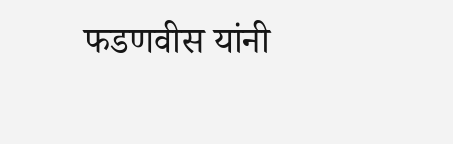फडणवीस यांनी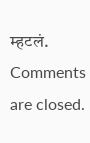म्हटलं.
Comments are closed.